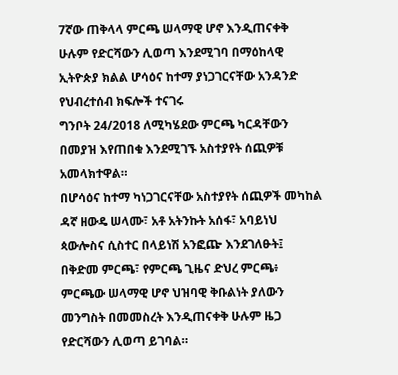7ኛው ጠቅላላ ምርጫ ሠላማዊ ሆኖ እንዲጠናቀቅ ሁሉም የድርሻውን ሊወጣ እንደሚገባ በማዕከላዊ ኢትዮጵያ ክልል ሆሳዕና ከተማ ያነጋገርናቸው አንዳንድ የህብረተሰብ ክፍሎች ተናገሩ
ግንቦት 24/2018 ለሚካሄደው ምርጫ ካርዳቸውን በመያዝ እየጠበቁ እንደሚገኙ አስተያየት ሰጪዎቹ አመላክተዋል።
በሆሳዕና ከተማ ካነጋገርናቸው አስተያየት ሰጪዎች መካከል ዳኛ ዘውዴ ሠላሙ፣ አቶ አትንኩት አሰፋ፣ አባይነህ ጳውሎስና ሲስተር በላይነሽ አንፎጬ እንደገለፁት፤ በቅድመ ምርጫ፣ የምርጫ ጊዜና ድህረ ምርጫ፥ ምርጫው ሠላማዊ ሆኖ ህዝባዊ ቅቡልነት ያለውን መንግስት በመመስረት እንዲጠናቀቅ ሁሉም ዜጋ የድርሻውን ሊወጣ ይገባል።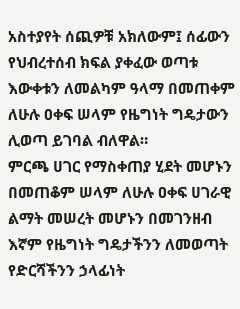አስተያየት ሰጪዎቹ አክለውም፤ ሰፊውን የህብረተሰብ ክፍል ያቀፈው ወጣቱ እውቀቱን ለመልካም ዓላማ በመጠቀም ለሁሉ ዐቀፍ ሠላም የዜግነት ግዴታውን ሊወጣ ይገባል ብለዋል።
ምርጫ ሀገር የማስቀጠያ ሂደት መሆኑን በመጠቆም ሠላም ለሁሉ ዐቀፍ ሀገራዊ ልማት መሠረት መሆኑን በመገንዘብ እኛም የዜግነት ግዴታችንን ለመወጣት የድርሻችንን ኃላፊነት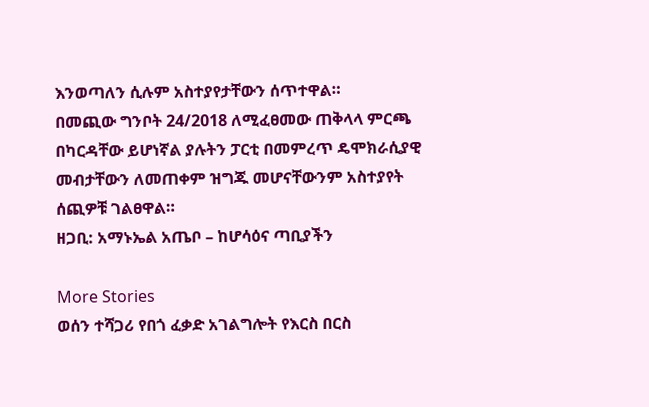እንወጣለን ሲሉም አስተያየታቸውን ሰጥተዋል።
በመጪው ግንቦት 24/2018 ለሚፈፀመው ጠቅላላ ምርጫ በካርዳቸው ይሆነኛል ያሉትን ፓርቲ በመምረጥ ዴሞክራሲያዊ መብታቸውን ለመጠቀም ዝግጁ መሆናቸውንም አስተያየት ሰጪዎቹ ገልፀዋል።
ዘጋቢ: አማኑኤል አጤቦ – ከሆሳዕና ጣቢያችን

More Stories
ወሰን ተሻጋሪ የበጎ ፈቃድ አገልግሎት የእርስ በርስ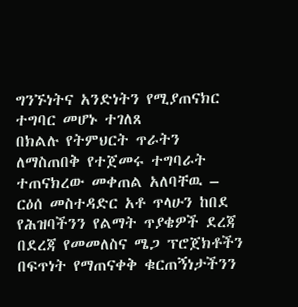ግንኙነትና አንድነትን የሚያጠናክር ተግባር መሆኑ ተገለጸ
በክልሉ የትምህርት ጥራትን ለማስጠበቅ የተጀመሩ ተግባራት ተጠናክረው መቀጠል አለባቸዉ – ርዕሰ መስተዳድር አቶ ጥላሁን ከበደ
የሕዝባችንን የልማት ጥያቄዎች ደረጃ በደረጃ የመመለስና ሜጋ ፕሮጀክቶችን በፍጥነት የማጠናቀቅ ቁርጠኝነታችንን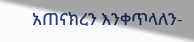አጠናክረን እንቀጥላለን-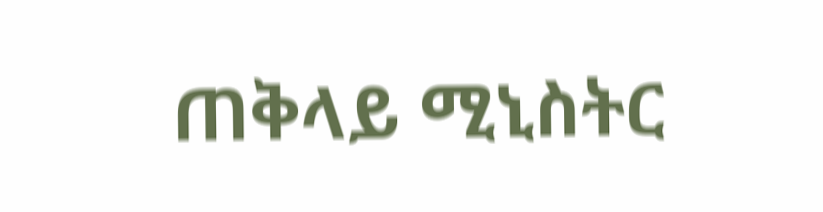ጠቅላይ ሚኒስትር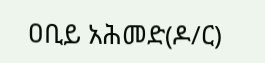ዐቢይ አሕመድ(ዶ/ር)